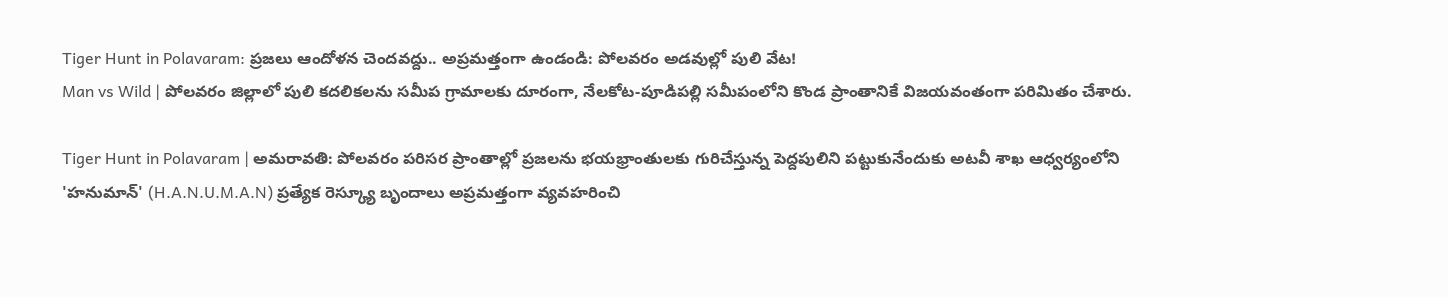Tiger Hunt in Polavaram: ప్రజలు ఆందోళన చెందవద్దు.. అప్రమత్తంగా ఉండండి: పోలవరం అడవుల్లో పులి వేట!
Man vs Wild | పోలవరం జిల్లాలో పులి కదలికలను సమీప గ్రామాలకు దూరంగా, నేలకోట-పూడిపల్లి సమీపంలోని కొండ ప్రాంతానికే విజయవంతంగా పరిమితం చేశారు.

Tiger Hunt in Polavaram | అమరావతి: పోలవరం పరిసర ప్రాంతాల్లో ప్రజలను భయభ్రాంతులకు గురిచేస్తున్న పెద్దపులిని పట్టుకునేందుకు అటవీ శాఖ ఆధ్వర్యంలోని 'హనుమాన్' (H.A.N.U.M.A.N) ప్రత్యేక రెస్క్యూ బృందాలు అప్రమత్తంగా వ్యవహరించి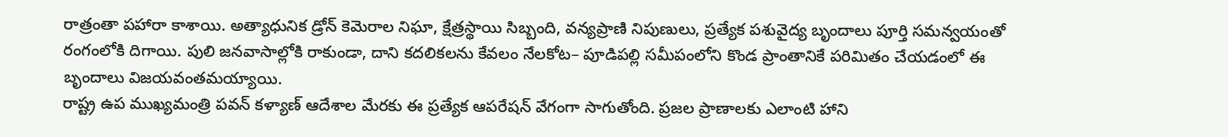రాత్రంతా పహారా కాశాయి. అత్యాధునిక డ్రోన్ కెమెరాల నిఘా, క్షేత్రస్థాయి సిబ్బంది, వన్యప్రాణి నిపుణులు, ప్రత్యేక పశువైద్య బృందాలు పూర్తి సమన్వయంతో రంగంలోకి దిగాయి. పులి జనవాసాల్లోకి రాకుండా, దాని కదలికలను కేవలం నేలకోట– పూడిపల్లి సమీపంలోని కొండ ప్రాంతానికే పరిమితం చేయడంలో ఈ బృందాలు విజయవంతమయ్యాయి.
రాష్ట్ర ఉప ముఖ్యమంత్రి పవన్ కళ్యాణ్ ఆదేశాల మేరకు ఈ ప్రత్యేక ఆపరేషన్ వేగంగా సాగుతోంది. ప్రజల ప్రాణాలకు ఎలాంటి హాని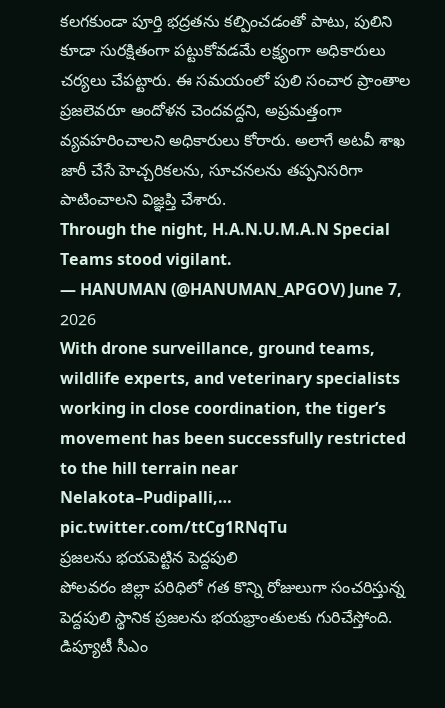కలగకుండా పూర్తి భద్రతను కల్పించడంతో పాటు, పులిని కూడా సురక్షితంగా పట్టుకోవడమే లక్ష్యంగా అధికారులు చర్యలు చేపట్టారు. ఈ సమయంలో పులి సంచార ప్రాంతాల ప్రజలెవరూ ఆందోళన చెందవద్దని, అప్రమత్తంగా వ్యవహరించాలని అధికారులు కోరారు. అలాగే అటవీ శాఖ జారీ చేసే హెచ్చరికలను, సూచనలను తప్పనిసరిగా పాటించాలని విజ్ఞప్తి చేశారు.
Through the night, H.A.N.U.M.A.N Special Teams stood vigilant.
— HANUMAN (@HANUMAN_APGOV) June 7, 2026
With drone surveillance, ground teams, wildlife experts, and veterinary specialists working in close coordination, the tiger’s movement has been successfully restricted to the hill terrain near Nelakota–Pudipalli,… pic.twitter.com/ttCg1RNqTu
ప్రజలను భయపెట్టిన పెద్దపులి
పోలవరం జిల్లా పరిధిలో గత కొన్ని రోజులుగా సంచరిస్తున్న పెద్దపులి స్థానిక ప్రజలను భయభ్రాంతులకు గురిచేస్తోంది. డిప్యూటీ సీఎం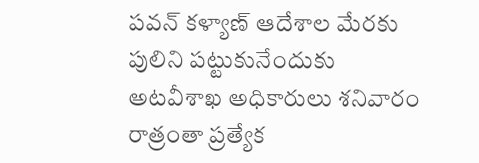పవన్ కళ్యాణ్ ఆదేశాల మేరకు పులిని పట్టుకునేందుకు అటవీశాఖ అధికారులు శనివారం రాత్రంతా ప్రత్యేక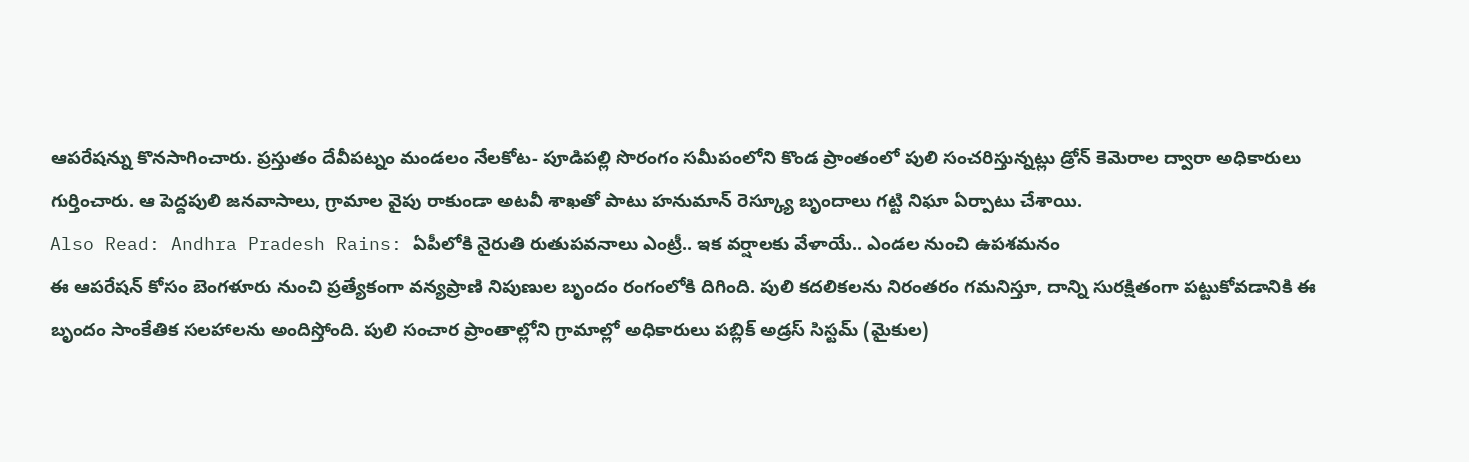ఆపరేషన్ను కొనసాగించారు. ప్రస్తుతం దేవీపట్నం మండలం నేలకోట- పూడిపల్లి సొరంగం సమీపంలోని కొండ ప్రాంతంలో పులి సంచరిస్తున్నట్లు డ్రోన్ కెమెరాల ద్వారా అధికారులు గుర్తించారు. ఆ పెద్దపులి జనవాసాలు, గ్రామాల వైపు రాకుండా అటవీ శాఖతో పాటు హనుమాన్ రెస్క్యూ బృందాలు గట్టి నిఘా ఏర్పాటు చేశాయి.
Also Read: Andhra Pradesh Rains: ఏపీలోకి నైరుతి రుతుపవనాలు ఎంట్రీ.. ఇక వర్షాలకు వేళాయే.. ఎండల నుంచి ఉపశమనం
ఈ ఆపరేషన్ కోసం బెంగళూరు నుంచి ప్రత్యేకంగా వన్యప్రాణి నిపుణుల బృందం రంగంలోకి దిగింది. పులి కదలికలను నిరంతరం గమనిస్తూ, దాన్ని సురక్షితంగా పట్టుకోవడానికి ఈ బృందం సాంకేతిక సలహాలను అందిస్తోంది. పులి సంచార ప్రాంతాల్లోని గ్రామాల్లో అధికారులు పబ్లిక్ అడ్రస్ సిస్టమ్ (మైకుల)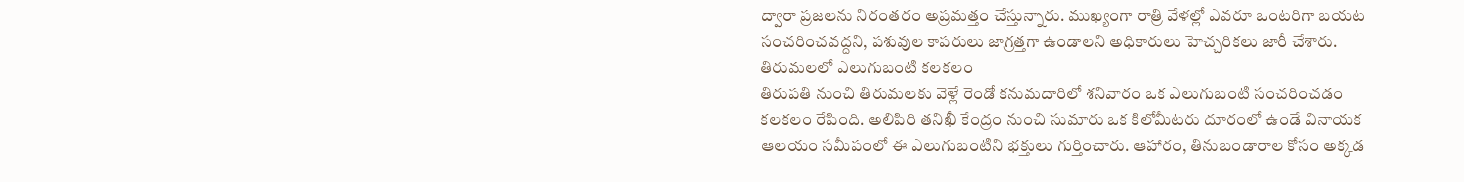ద్వారా ప్రజలను నిరంతరం అప్రమత్తం చేస్తున్నారు. ముఖ్యంగా రాత్రి వేళల్లో ఎవరూ ఒంటరిగా బయట సంచరించవద్దని, పశువుల కాపరులు జాగ్రత్తగా ఉండాలని అధికారులు హెచ్చరికలు జారీ చేశారు.
తిరుమలలో ఎలుగుబంటి కలకలం
తిరుపతి నుంచి తిరుమలకు వెళ్లే రెండో కనుమదారిలో శనివారం ఒక ఎలుగుబంటి సంచరించడం కలకలం రేపింది. అలిపిరి తనిఖీ కేంద్రం నుంచి సుమారు ఒక కిలోమీటరు దూరంలో ఉండే వినాయక ఆలయం సమీపంలో ఈ ఎలుగుబంటిని భక్తులు గుర్తించారు. ఆహారం, తినుబండారాల కోసం అక్కడ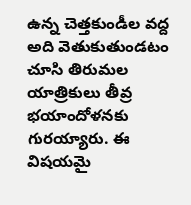ఉన్న చెత్తకుండీల వద్ద అది వెతుకుతుండటం చూసి తిరుమల యాత్రికులు తీవ్ర భయాందోళనకు గురయ్యారు. ఈ విషయమై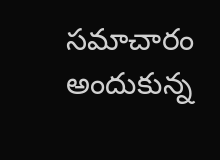సమాచారం అందుకున్న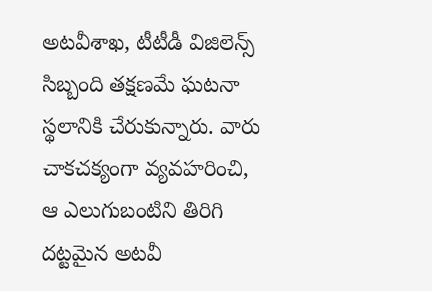అటవీశాఖ, టీటీడీ విజిలెన్స్ సిబ్బంది తక్షణమే ఘటనా స్థలానికి చేరుకున్నారు. వారు చాకచక్యంగా వ్యవహరించి, ఆ ఎలుగుబంటిని తిరిగి దట్టమైన అటవీ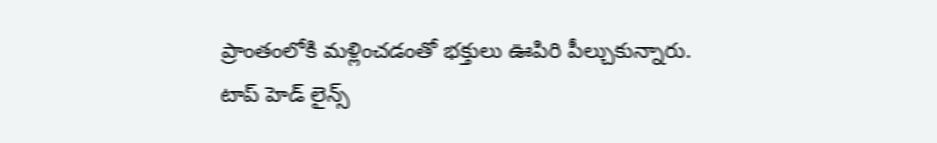ప్రాంతంలోకి మళ్లించడంతో భక్తులు ఊపిరి పీల్చుకున్నారు.
టాప్ హెడ్ లైన్స్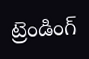ట్రెండింగ్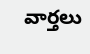వార్తలు